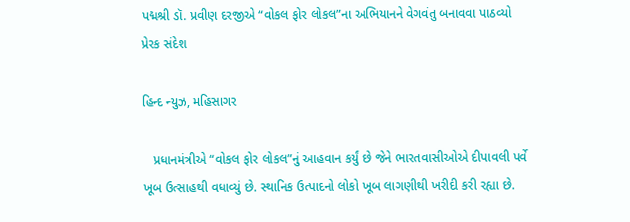પદ્મશ્રી ડૉ. પ્રવીણ દરજીએ “વોકલ ફોર લોકલ”ના અભિયાનને વેગવંતુ બનાવવા પાઠવ્યો પ્રેરક સંદેશ

હિન્દ ન્યુઝ, મહિસાગર

   પ્રધાનમંત્રીએ “વોકલ ફોર લોકલ”નું આહવાન કર્યું છે જેને ભારતવાસીઓએ દીપાવલી પર્વે ખૂબ ઉત્સાહથી વધાવ્યું છે. સ્થાનિક ઉત્પાદનો લોકો ખૂબ લાગણીથી ખરીદી કરી રહ્યા છે.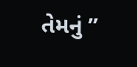તેમનું ”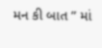મન કી બાત ” માં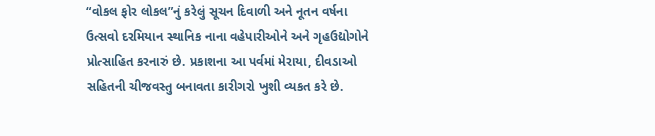“વોકલ ફોર લોકલ”નું કરેલું સૂચન દિવાળી અને નૂતન વર્ષના ઉત્સવો દરમિયાન સ્થાનિક નાના વહેપારીઓને અને ગૃહઉદ્યોગોને પ્રોત્સાહિત કરનારું છે. પ્રકાશના આ પર્વમાં મેરાયા, દીવડાઓ સહિતની ચીજવસ્તુ બનાવતા કારીગરો ખુશી વ્યકત કરે છે.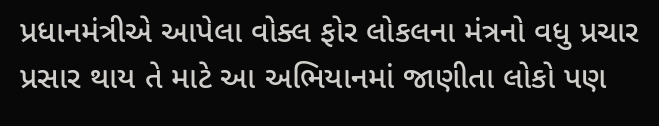પ્રધાનમંત્રીએ આપેલા વોક્લ ફોર લોકલના મંત્રનો વધુ પ્રચાર પ્રસાર થાય તે માટે આ અભિયાનમાં જાણીતા લોકો પણ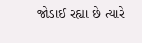જોડાઈ રહ્યા છે ત્યારે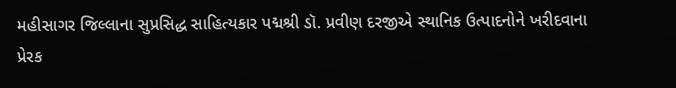મહીસાગર જિલ્લાના સુપ્રસિદ્ધ સાહિત્યકાર પદ્મશ્રી ડૉ. પ્રવીણ દરજીએ સ્થાનિક ઉત્પાદનોને ખરીદવાના પ્રેરક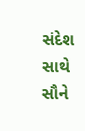સંદેશ સાથે સૌને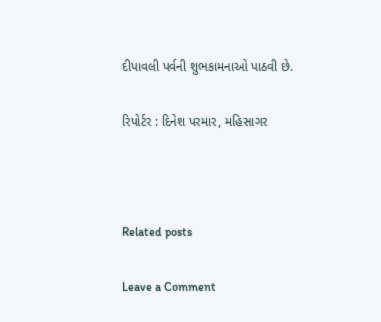દીપાવલી પર્વની શુભકામનાઓ પાઠવી છે.

રિપોર્ટર : દિનેશ પરમાર, મહિસાગર



Related posts

Leave a Comment